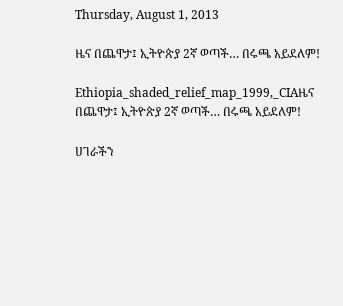Thursday, August 1, 2013

ዜና በጨዋታ፤ ኢትዮጵያ 2ኛ ወጣች… በሩጫ አይደለም!

Ethiopia_shaded_relief_map_1999,_CIAዜና በጨዋታ፤ ኢትዮጵያ 2ኛ ወጣች… በሩጫ አይደለም!

ሀገራችን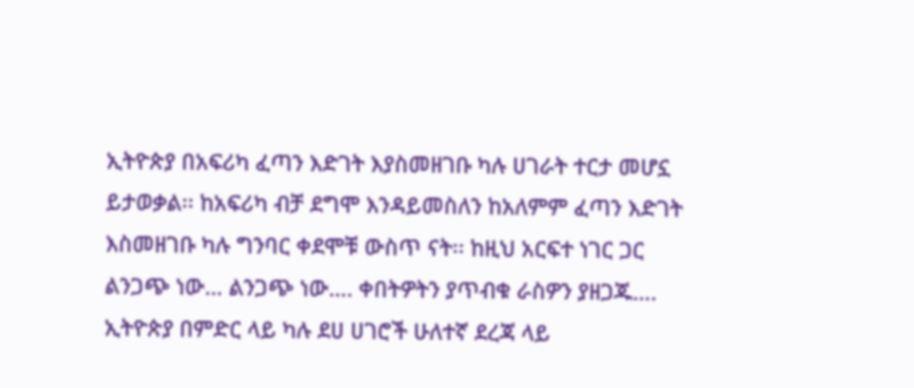ኢትዮጵያ በአፍሪካ ፈጣን እድገት እያስመዘገቡ ካሉ ሀገራት ተርታ መሆኗ ይታወቃል፡፡ ከአፍሪካ ብቻ ደግሞ እንዳይመስለን ከአለምም ፈጣን እድገት እስመዘገቡ ካሉ ግንባር ቀደሞቹ ውስጥ ናት፡፡ ከዚህ አርፍተ ነገር ጋር ልንጋጭ ነው… ልንጋጭ ነው…. ቀበትዎትን ያጥብቁ ራስዎን ያዘጋጁ….
ኢትዮጵያ በምድር ላይ ካሉ ደሀ ሀገሮች ሁለተኛ ደረጃ ላይ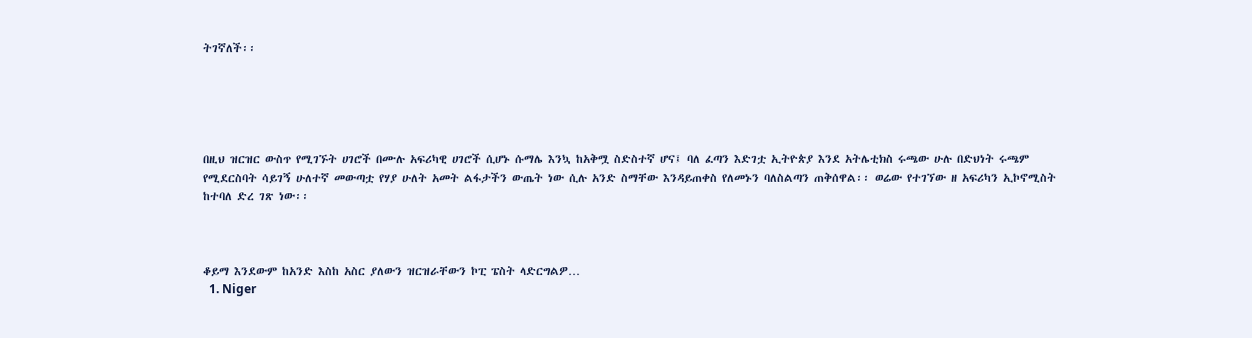ትገኛለች፡፡





በዚህ ዝርዝር ውስጥ የሚገኙት ሀገሮች በሙሉ አፍሪካዊ ሀገሮች ሲሆኑ ሱማሌ እንኳ ከአቅሟ ስድስተኛ ሆና፤ ባለ ፈጣን እድገቷ ኢትዮጵያ እንደ አትሌቲክስ ሩጫው ሁሉ በድህነት ሩጫም የሚደርስባት ሳይገኝ ሁለተኛ መውጣቷ የሃያ ሁለት አመት ልፋታችን ውጤት ነው ሲሉ አንድ ስማቸው እንዳይጠቀስ የለመኑን ባለስልጣን ጠቅሰዋል፡፡ ወሬው የተገኘው ዘ አፍሪካን ኢኮኖሚስት ከተባለ ድረ ገጽ ነው፡፡



ቆይማ እንደውም ከአንድ እስከ አስር ያለውን ዝርዝራቸውን ኮፒ ፔስት ላድርግልዎ…
  1. Niger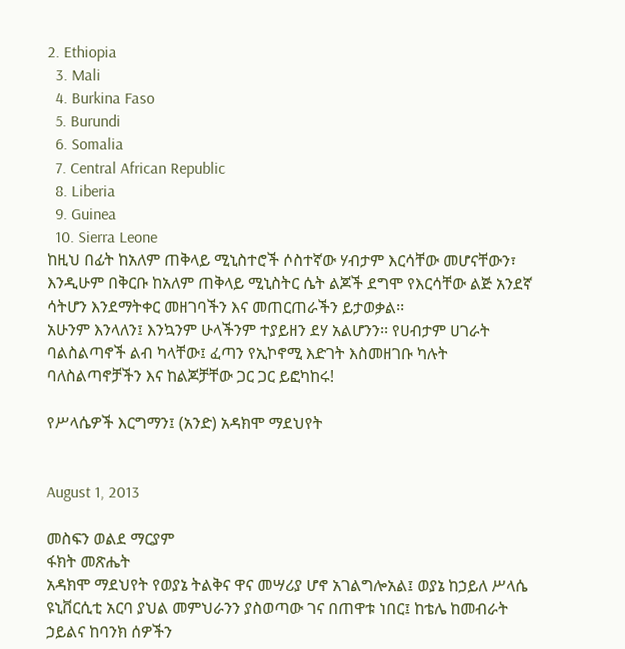2. Ethiopia
  3. Mali
  4. Burkina Faso
  5. Burundi
  6. Somalia
  7. Central African Republic
  8. Liberia
  9. Guinea
  10. Sierra Leone
ከዚህ በፊት ከአለም ጠቅላይ ሚኒስተሮች ሶስተኛው ሃብታም እርሳቸው መሆናቸውን፣ እንዲሁም በቅርቡ ከአለም ጠቅላይ ሚኒስትር ሴት ልጆች ደግሞ የእርሳቸው ልጅ አንደኛ ሳትሆን እንደማትቀር መዘገባችን እና መጠርጠራችን ይታወቃል፡፡
አሁንም እንላለን፤ እንኳንም ሁላችንም ተያይዘን ደሃ አልሆንን፡፡ የሀብታም ሀገራት ባልስልጣኖች ልብ ካላቸው፤ ፈጣን የኢኮኖሚ እድገት እስመዘገቡ ካሉት ባለስልጣኖቻችን እና ከልጆቻቸው ጋር ጋር ይፎካከሩ!

የሥላሴዎች እርግማን፤ (አንድ) አዳክሞ ማደህየት


August 1, 2013

መስፍን ወልደ ማርያም
ፋክት መጽሔት
አዳክሞ ማደህየት የወያኔ ትልቅና ዋና መሣሪያ ሆኖ አገልግሎአል፤ ወያኔ ከኃይለ ሥላሴ ዩኒቨርሲቲ አርባ ያህል መምህራንን ያስወጣው ገና በጠዋቱ ነበር፤ ከቴሌ ከመብራት ኃይልና ከባንክ ሰዎችን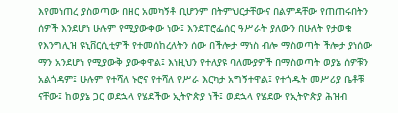እየመነጠረ ያስወጣው በዘር አመካኝቶ ቢሆንም በትምህርታቸውና በልምዳቸው የጠጠሩበትን ሰዎች እንደሆነ ሁሉም የሚያውቀው ነው፤ እንደፐሮፌሰር ዓሥራት ያለውን በሁለት የታወቁ የእንግሊዝ ዩኒቨርሲቲዎች የተመሰከረለትን ሰው በችሎታ ማነስ ብሎ ማስወጣት ችሎታ ያነሰው ማን አንደሆነ የሚያውቅ ያውቀዋል፤ እነዚህን የተለያዩ ባለሙያዎች በማስወጣት ወያኔ ሰዎቹን አልጎዳም፤ ሁሉም የተሻለ ኑሮና የተሻለ የሥራ እርካታ አግኝተዋል፤ የተጎዱት መሥሪያ ቤቶቹ ናቸው፤ ከወያኔ ጋር ወደኋላ የሄደችው ኢትዮጵያ ነች፤ ወደኋላ የሄደው የኢትዮጵያ ሕዝብ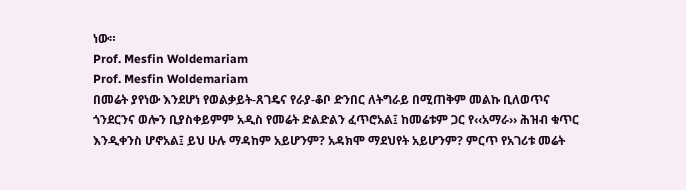ነው።
Prof. Mesfin Woldemariam
Prof. Mesfin Woldemariam
በመሬት ያየነው እንደሆነ የወልቃይት-ጸገዴና የራያ-ቆቦ ድንበር ለትግራይ በሚጠቅም መልኩ ቢለወጥና ጎንደርንና ወሎን ቢያስቀይምም አዲስ የመሬት ድልድልን ፈጥሮአል፤ ከመሬቱም ጋር የ‹‹አማራ›› ሕዝብ ቁጥር እንዲቀንስ ሆኖአል፤ ይህ ሁሉ ማዳከም አይሆንም? አዳክሞ ማደህየት አይሆንም? ምርጥ የአገሪቱ መሬት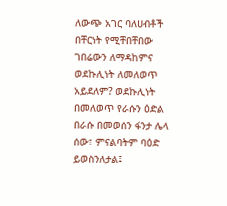ለውጭ አገር ባለሀብቶች በቸርነት የሚቸበቸበው ገበሬውን ለማዳከምና ወደኩሊነት ለመለወጥ አይደለም? ወደኩሊነት በመለወጥ የራሱን ዕድል በራሱ በመወሰን ፋንታ ሌላ ሰው፣ ምናልባትም ባዕድ ይወስንለታል፤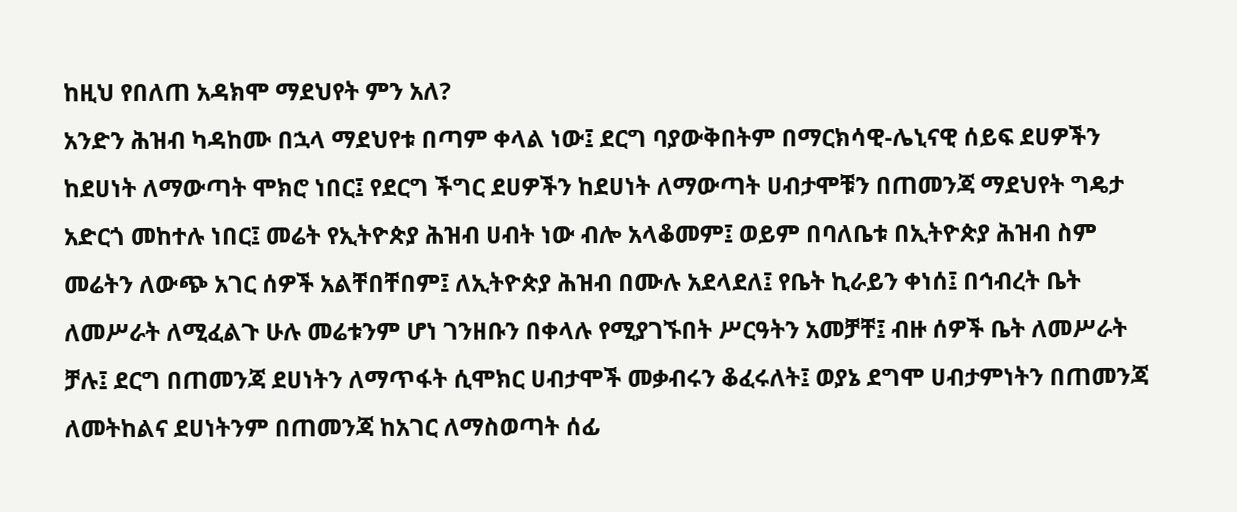ከዚህ የበለጠ አዳክሞ ማደህየት ምን አለ?
አንድን ሕዝብ ካዳከሙ በኋላ ማደህየቱ በጣም ቀላል ነው፤ ደርግ ባያውቅበትም በማርክሳዊ-ሌኒናዊ ሰይፍ ደሀዎችን ከደሀነት ለማውጣት ሞክሮ ነበር፤ የደርግ ችግር ደሀዎችን ከደሀነት ለማውጣት ሀብታሞቹን በጠመንጃ ማደህየት ግዴታ አድርጎ መከተሉ ነበር፤ መሬት የኢትዮጵያ ሕዝብ ሀብት ነው ብሎ አላቆመም፤ ወይም በባለቤቱ በኢትዮጵያ ሕዝብ ስም መሬትን ለውጭ አገር ሰዎች አልቸበቸበም፤ ለኢትዮጵያ ሕዝብ በሙሉ አደላደለ፤ የቤት ኪራይን ቀነሰ፤ በኅብረት ቤት ለመሥራት ለሚፈልጉ ሁሉ መሬቱንም ሆነ ገንዘቡን በቀላሉ የሚያገኙበት ሥርዓትን አመቻቸ፤ ብዙ ሰዎች ቤት ለመሥራት ቻሉ፤ ደርግ በጠመንጃ ደሀነትን ለማጥፋት ሲሞክር ሀብታሞች መቃብሩን ቆፈሩለት፤ ወያኔ ደግሞ ሀብታምነትን በጠመንጃ ለመትከልና ደሀነትንም በጠመንጃ ከአገር ለማስወጣት ሰፊ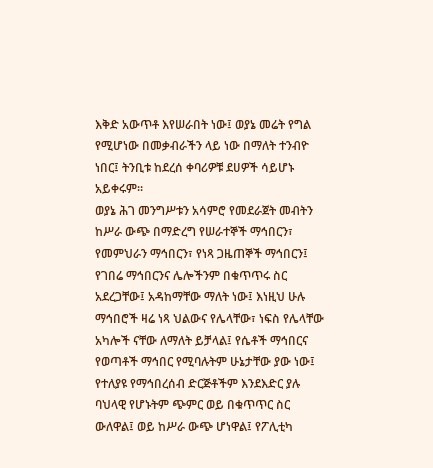እቅድ አውጥቶ እየሠራበት ነው፤ ወያኔ መሬት የግል የሚሆነው በመቃብራችን ላይ ነው በማለት ተንብዮ ነበር፤ ትንቢቱ ከደረሰ ቀባሪዎቹ ደሀዎች ሳይሆኑ አይቀሩም።
ወያኔ ሕገ መንግሥቱን አሳምሮ የመደራጀት መብትን ከሥራ ውጭ በማድረግ የሠራተኞች ማኅበርን፣ የመምህራን ማኅበርን፣ የነጻ ጋዜጠኞች ማኅበርን፤ የገበሬ ማኅበርንና ሌሎችንም በቁጥጥሩ ስር አደረጋቸው፤ አዳከማቸው ማለት ነው፤ እነዚህ ሁሉ ማኅበሮች ዛሬ ነጻ ህልውና የሌላቸው፣ ነፍስ የሌላቸው አካሎች ናቸው ለማለት ይቻላል፤ የሴቶች ማኅበርና የወጣቶች ማኅበር የሚባሉትም ሁኔታቸው ያው ነው፤ የተለያዩ የማኅበረሰብ ድርጅቶችም እንደእድር ያሉ ባህላዊ የሆኑትም ጭምር ወይ በቁጥጥር ስር ውለዋል፤ ወይ ከሥራ ውጭ ሆነዋል፤ የፖሊቲካ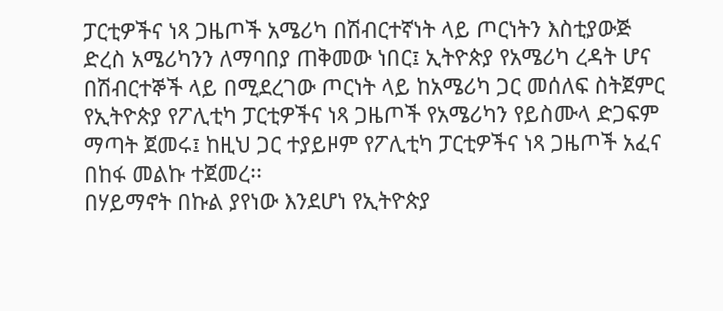ፓርቲዎችና ነጻ ጋዜጦች አሜሪካ በሽብርተኛነት ላይ ጦርነትን እስቲያውጅ ድረስ አሜሪካንን ለማባበያ ጠቅመው ነበር፤ ኢትዮጵያ የአሜሪካ ረዳት ሆና በሽብርተኞች ላይ በሚደረገው ጦርነት ላይ ከአሜሪካ ጋር መሰለፍ ስትጀምር የኢትዮጵያ የፖሊቲካ ፓርቲዎችና ነጻ ጋዜጦች የአሜሪካን የይስሙላ ድጋፍም ማጣት ጀመሩ፤ ከዚህ ጋር ተያይዞም የፖሊቲካ ፓርቲዎችና ነጻ ጋዜጦች አፈና በከፋ መልኩ ተጀመረ፡፡
በሃይማኖት በኩል ያየነው እንደሆነ የኢትዮጵያ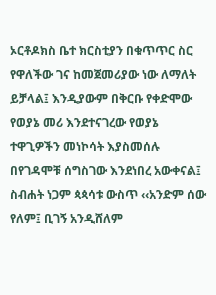ኦርቶዶክስ ቤተ ክርስቲያን በቁጥጥር ስር የዋለችው ገና ከመጀመሪያው ነው ለማለት ይቻላል፤ እንዲያውም በቅርቡ የቀድሞው የወያኔ መሪ እንደተናገረው የወያኔ ተዋጊዎችን መነኮሳት እያስመሰሉ በየገዳሞቹ ሰግስገው እንደነበረ አውቀናል፤ ስብሐት ነጋም ጳጳሳቱ ውስጥ ‹‹አንድም ሰው የለም፤ ቢገኝ አንዲሸለም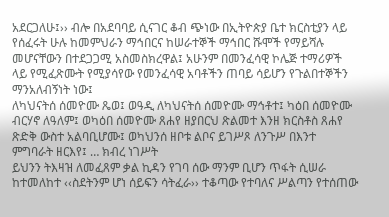አደርጋለሁ፤›› ብሎ በአደባባይ ሲናገር ቆብ ጭነው በኢትዮጵያ ቤተ ክርስቲያን ላይ የሰፈሩት ሁሉ ከመምህራን ማኅበርና ከሠራተኞች ማኅበር ሹሞች የማይሻሉ መሆናቸውን በተደጋጋሚ አስመስክረዋል፤ አሁንም በመንፈሳዊ ኮሌጅ ተማሪዎች ላይ የሚፈጽሙት የሚያሳየው የመንፈሳዊ አባቶችን ጠባይ ሳይሆን የጉልበተኞችን ማንአለብኝነት ነው፤
ለካህናትሰ ሰመዮሙ ጼወ፤ ወዓዲ ለካህናትሰ ሰመዮሙ ማኅቶተ፤ ካዕበ ሰመዮሙ ብርሃኖ ለዓለም፤ ወካዕበ ሰመዮሙ ጸሐየ ዘያበርህ ጽልመተ እንዘ ክርስቶስ ጸሐየ ጽድቅ ውስተ አልባቢሆሙ፤ ወካህንሰ ዘቦቱ ልቦና ይገሥጾ ለንጉሥ በእንተ ምግባራት ዘርእየ፤ … ክብረ ነገሥት
ይህንን ትእዛዝ ለመፈጸም ቃል ኪዳን የገባ ሰው ማንም ቢሆን ጥፋት ሲሠራ ከተመለከተ ‹‹ስደትንም ሆነ ሰይፍን ሳትፈራ›› ተቆጣው የተባለና ሥልጣን የተሰጠው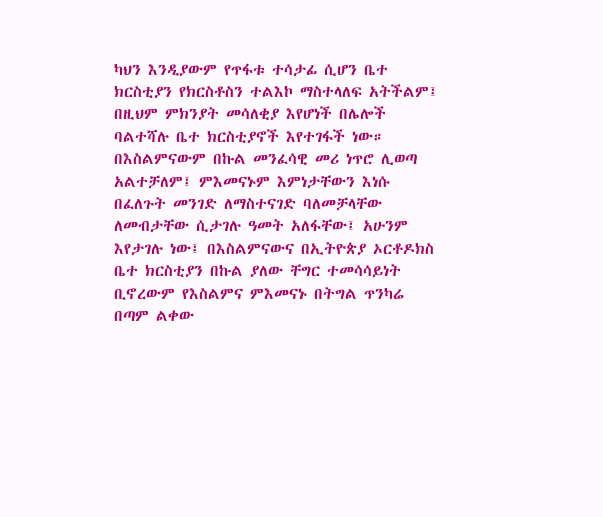ካህን እንዲያውም የጥፋቱ ተሳታፊ ሲሆን ቤተ ክርስቲያን የክርስቶስን ተልእኮ ማስተላለፍ አትችልም፤ በዚህም ምክንያት መሳለቂያ እየሆነች በሌሎች ባልተሻሉ ቤተ ክርስቲያኖች እየተገፋች ነው።
በእስልምናውም በኩል መንፈሳዊ መሪ ነጥሮ ሊወጣ አልተቻለም፤ ምእመናኑም እምነታቸውን እነሱ በፈለጉት መንገድ ለማስተናገድ ባለመቻላቸው ለመብታቸው ሲታገሉ ዓመት አለፋቸው፤ አሁንም እየታገሉ ነው፤ በእስልምናውና በኢትዮጵያ ኦርቶዶክስ ቤተ ክርስቲያን በኩል ያለው ቸግር ተመሳሳይነት ቢኖረውም የእስልምና ምእመናኑ በትግል ጥንካሬ በጣም ልቀው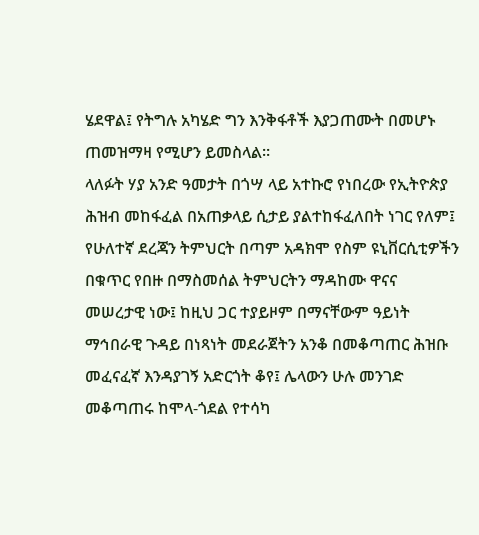ሄደዋል፤ የትግሉ አካሄድ ግን እንቅፋቶች እያጋጠሙት በመሆኑ ጠመዝማዛ የሚሆን ይመስላል።
ላለፉት ሃያ አንድ ዓመታት በጎሣ ላይ አተኩሮ የነበረው የኢትዮጵያ ሕዝብ መከፋፈል በአጠቃላይ ሲታይ ያልተከፋፈለበት ነገር የለም፤ የሁለተኛ ደረጃን ትምህርት በጣም አዳክሞ የስም ዩኒቨርሲቲዎችን በቁጥር የበዙ በማስመሰል ትምህርትን ማዳከሙ ዋናና መሠረታዊ ነው፤ ከዚህ ጋር ተያይዞም በማናቸውም ዓይነት ማኅበራዊ ጉዳይ በነጻነት መደራጀትን አንቆ በመቆጣጠር ሕዝቡ መፈናፈኛ እንዳያገኝ አድርጎት ቆየ፤ ሌላውን ሁሉ መንገድ መቆጣጠሩ ከሞላ-ጎደል የተሳካ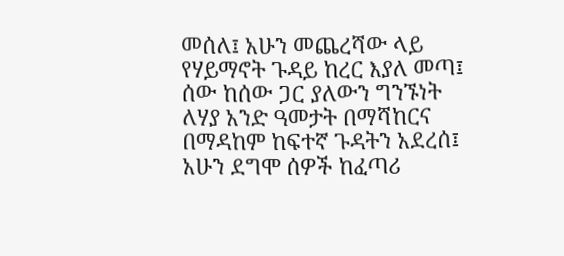መሰለ፤ አሁን መጨረሻው ላይ የሃይማኖት ጉዳይ ከረር እያለ መጣ፤ ሰው ከሰው ጋር ያለውን ግንኙነት ለሃያ አንድ ዓመታት በማሻከርና በማዳከም ከፍተኛ ጉዳትን አደረሰ፤ አሁን ደግሞ ሰዎች ከፈጣሪ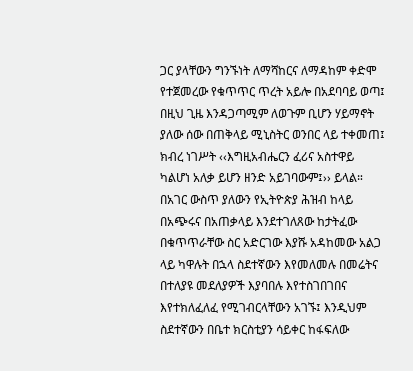ጋር ያላቸውን ግንኙነት ለማሻከርና ለማዳከም ቀድሞ የተጀመረው የቁጥጥር ጥረት አይሎ በአደባባይ ወጣ፤ በዚህ ጊዜ እንዳጋጣሚም ለወጉም ቢሆን ሃይማኖት ያለው ሰው በጠቅላይ ሚኒስትር ወንበር ላይ ተቀመጠ፤ ክብረ ነገሥት ‹‹እግዚአብሔርን ፈሪና አስተዋይ ካልሆነ አለቃ ይሆን ዘንድ አይገባውም፤›› ይላል።
በአገር ውስጥ ያለውን የኢትዮጵያ ሕዝብ ከላይ በአጭሩና በአጠቃላይ እንደተገለጸው ከታትፈው በቁጥጥራቸው ስር አድርገው እያሹ አዳከመው አልጋ ላይ ካዋሉት በኋላ ስደተኛውን እየመለመሉ በመሬትና በተለያዩ መደለያዎች እያባበሉ እየተስገበገበና እየተክለፈለፈ የሚገብርላቸውን አገኙ፤ እንዲህም ስደተኛውን በቤተ ክርስቲያን ሳይቀር ከፋፍለው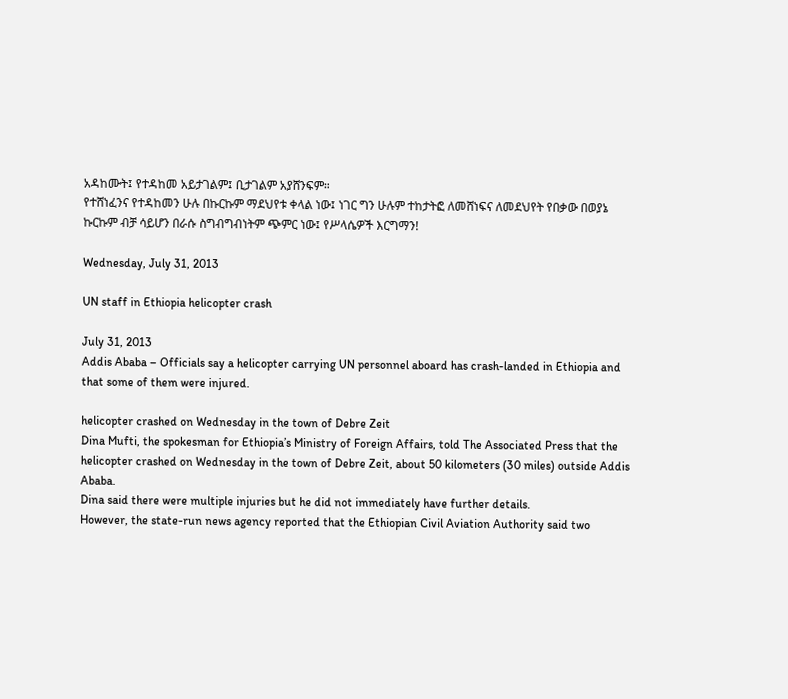አዳከሙት፤ የተዳከመ አይታገልም፤ ቢታገልም አያሸንፍም።
የተሸነፈንና የተዳከመን ሁሉ በኩርኩም ማደህየቱ ቀላል ነው፤ ነገር ግን ሁሉም ተከታትፎ ለመሸነፍና ለመደህየት የበቃው በወያኔ ኩርኩም ብቻ ሳይሆን በራሱ ስግብግብነትም ጭምር ነው፤ የሥላሴዎች እርግማን!

Wednesday, July 31, 2013

UN staff in Ethiopia helicopter crash

July 31, 2013
Addis Ababa – Officials say a helicopter carrying UN personnel aboard has crash-landed in Ethiopia and that some of them were injured.

helicopter crashed on Wednesday in the town of Debre Zeit
Dina Mufti, the spokesman for Ethiopia’s Ministry of Foreign Affairs, told The Associated Press that the helicopter crashed on Wednesday in the town of Debre Zeit, about 50 kilometers (30 miles) outside Addis Ababa.
Dina said there were multiple injuries but he did not immediately have further details.
However, the state-run news agency reported that the Ethiopian Civil Aviation Authority said two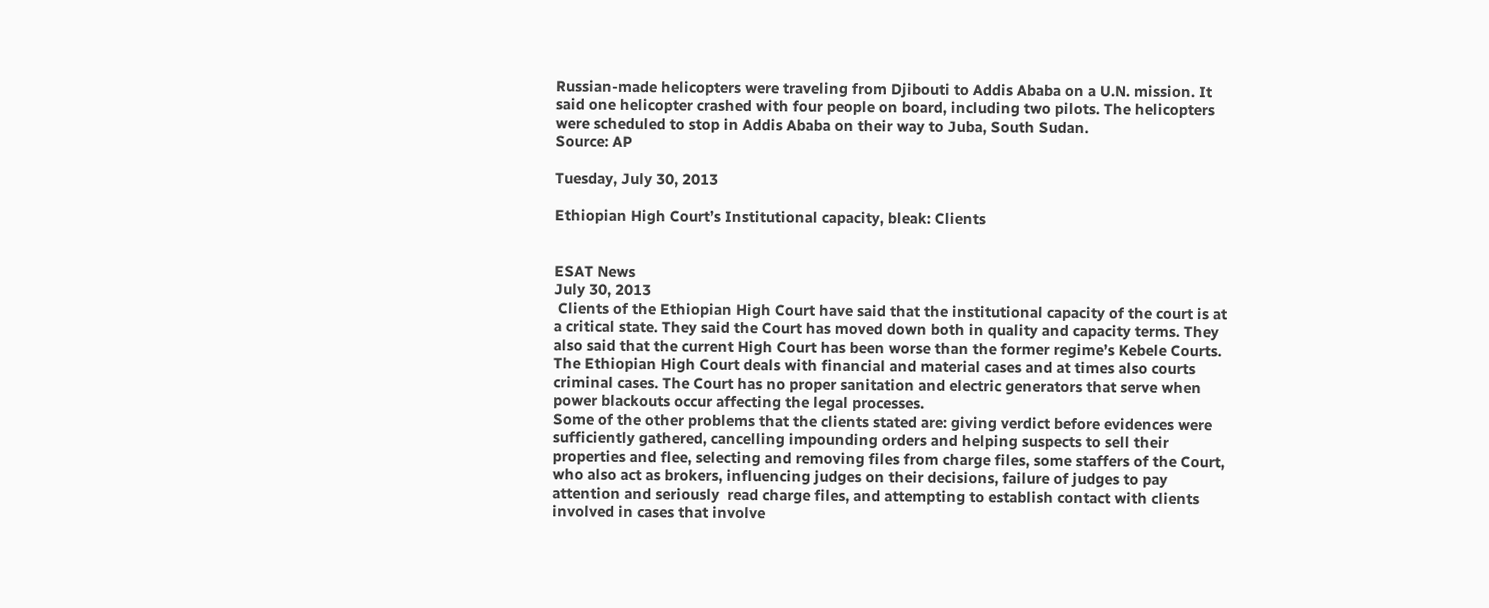Russian-made helicopters were traveling from Djibouti to Addis Ababa on a U.N. mission. It said one helicopter crashed with four people on board, including two pilots. The helicopters were scheduled to stop in Addis Ababa on their way to Juba, South Sudan.
Source: AP

Tuesday, July 30, 2013

Ethiopian High Court’s Institutional capacity, bleak: Clients


ESAT News
July 30, 2013
 Clients of the Ethiopian High Court have said that the institutional capacity of the court is at a critical state. They said the Court has moved down both in quality and capacity terms. They also said that the current High Court has been worse than the former regime’s Kebele Courts.
The Ethiopian High Court deals with financial and material cases and at times also courts criminal cases. The Court has no proper sanitation and electric generators that serve when power blackouts occur affecting the legal processes.
Some of the other problems that the clients stated are: giving verdict before evidences were sufficiently gathered, cancelling impounding orders and helping suspects to sell their properties and flee, selecting and removing files from charge files, some staffers of the Court, who also act as brokers, influencing judges on their decisions, failure of judges to pay attention and seriously  read charge files, and attempting to establish contact with clients involved in cases that involve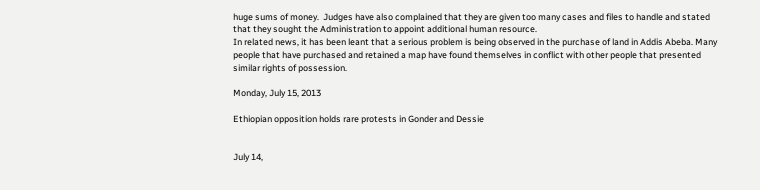huge sums of money.  Judges have also complained that they are given too many cases and files to handle and stated that they sought the Administration to appoint additional human resource.
In related news, it has been leant that a serious problem is being observed in the purchase of land in Addis Abeba. Many people that have purchased and retained a map have found themselves in conflict with other people that presented similar rights of possession.

Monday, July 15, 2013

Ethiopian opposition holds rare protests in Gonder and Dessie


July 14,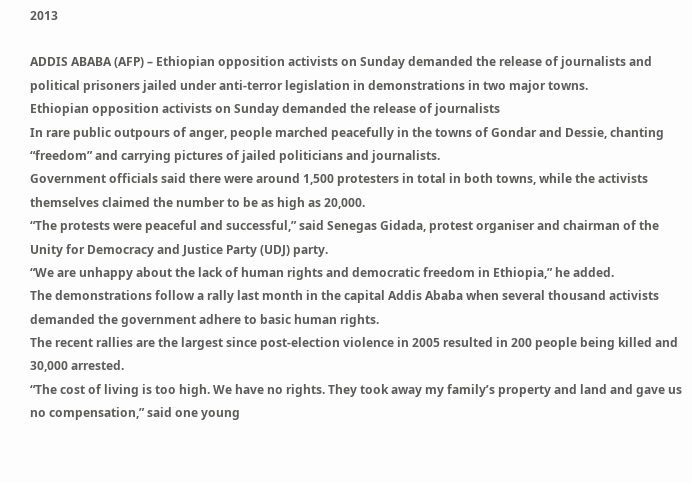2013

ADDIS ABABA (AFP) – Ethiopian opposition activists on Sunday demanded the release of journalists and political prisoners jailed under anti-terror legislation in demonstrations in two major towns.
Ethiopian opposition activists on Sunday demanded the release of journalists
In rare public outpours of anger, people marched peacefully in the towns of Gondar and Dessie, chanting “freedom” and carrying pictures of jailed politicians and journalists.
Government officials said there were around 1,500 protesters in total in both towns, while the activists themselves claimed the number to be as high as 20,000.
“The protests were peaceful and successful,” said Senegas Gidada, protest organiser and chairman of the Unity for Democracy and Justice Party (UDJ) party.
“We are unhappy about the lack of human rights and democratic freedom in Ethiopia,” he added.
The demonstrations follow a rally last month in the capital Addis Ababa when several thousand activists demanded the government adhere to basic human rights.
The recent rallies are the largest since post-election violence in 2005 resulted in 200 people being killed and 30,000 arrested.
“The cost of living is too high. We have no rights. They took away my family’s property and land and gave us no compensation,” said one young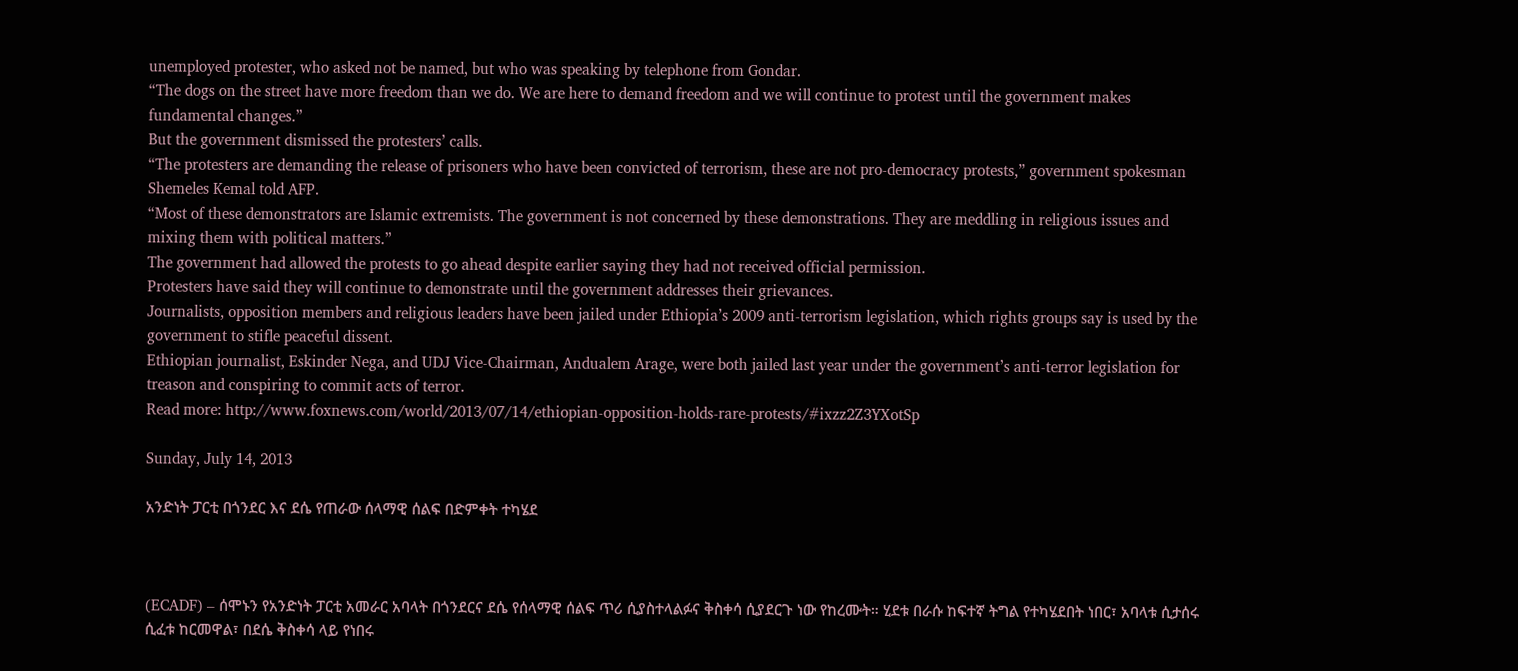unemployed protester, who asked not be named, but who was speaking by telephone from Gondar.
“The dogs on the street have more freedom than we do. We are here to demand freedom and we will continue to protest until the government makes fundamental changes.”
But the government dismissed the protesters’ calls.
“The protesters are demanding the release of prisoners who have been convicted of terrorism, these are not pro-democracy protests,” government spokesman Shemeles Kemal told AFP.
“Most of these demonstrators are Islamic extremists. The government is not concerned by these demonstrations. They are meddling in religious issues and mixing them with political matters.”
The government had allowed the protests to go ahead despite earlier saying they had not received official permission.
Protesters have said they will continue to demonstrate until the government addresses their grievances.
Journalists, opposition members and religious leaders have been jailed under Ethiopia’s 2009 anti-terrorism legislation, which rights groups say is used by the government to stifle peaceful dissent.
Ethiopian journalist, Eskinder Nega, and UDJ Vice-Chairman, Andualem Arage, were both jailed last year under the government’s anti-terror legislation for treason and conspiring to commit acts of terror.
Read more: http://www.foxnews.com/world/2013/07/14/ethiopian-opposition-holds-rare-protests/#ixzz2Z3YXotSp

Sunday, July 14, 2013

አንድነት ፓርቲ በጎንደር እና ደሴ የጠራው ሰላማዊ ሰልፍ በድምቀት ተካሄደ



(ECADF) – ሰሞኑን የአንድነት ፓርቲ አመራር አባላት በጎንደርና ደሴ የሰላማዊ ሰልፍ ጥሪ ሲያስተላልፉና ቅስቀሳ ሲያደርጉ ነው የከረሙት። ሂደቱ በራሱ ከፍተኛ ትግል የተካሄደበት ነበር፣ አባላቱ ሲታሰሩ ሲፈቱ ከርመዋል፣ በደሴ ቅስቀሳ ላይ የነበሩ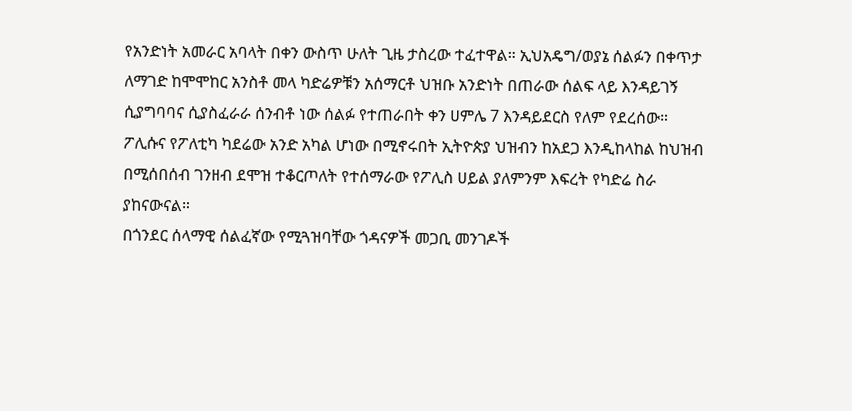የአንድነት አመራር አባላት በቀን ውስጥ ሁለት ጊዜ ታስረው ተፈተዋል። ኢህአዴግ/ወያኔ ሰልፉን በቀጥታ ለማገድ ከሞሞከር አንስቶ መላ ካድሬዎቹን አሰማርቶ ህዝቡ አንድነት በጠራው ሰልፍ ላይ እንዳይገኝ ሲያግባባና ሲያስፈራራ ሰንብቶ ነው ሰልፉ የተጠራበት ቀን ሀምሌ 7 እንዳይደርስ የለም የደረሰው።
ፖሊሱና የፖለቲካ ካደሬው አንድ አካል ሆነው በሚኖሩበት ኢትዮጵያ ህዝብን ከአደጋ እንዲከላከል ከህዝብ በሚሰበሰብ ገንዘብ ደሞዝ ተቆርጦለት የተሰማራው የፖሊስ ሀይል ያለምንም እፍረት የካድሬ ስራ ያከናውናል።
በጎንደር ሰላማዊ ሰልፈኛው የሚጓዝባቸው ጎዳናዎች መጋቢ መንገዶች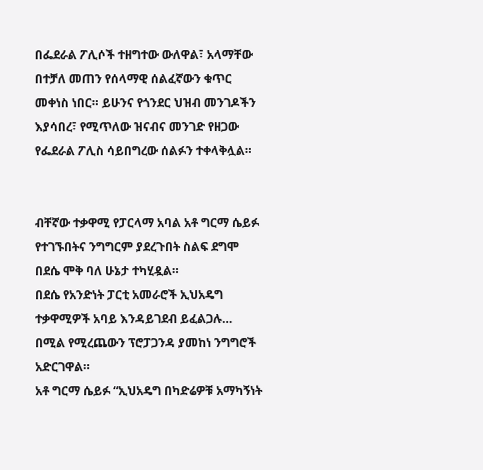በፌደራል ፖሊሶች ተዘግተው ውለዋል፣ አላማቸው በተቻለ መጠን የሰላማዊ ሰልፈኛውን ቁጥር መቀነስ ነበር። ይሁንና የጎንደር ህዝብ መንገዶችን እያሳበረ፣ የሚጥለው ዝናብና መንገድ የዘጋው የፌደራል ፖሊስ ሳይበግረው ሰልፉን ተቀላቅሏል።


ብቸኛው ተቃዋሚ የፓርላማ አባል አቶ ግርማ ሴይፉ የተገኙበትና ንግግርም ያደረጉበት ስልፍ ደግሞ በደሴ ሞቅ ባለ ሁኔታ ተካሂዷል።
በደሴ የአንድነት ፓርቲ አመራሮች ኢህአዴግ ተቃዋሚዎች አባይ እንዳይገደብ ይፈልጋሉ… በሚል የሚረጨውን ፕሮፓጋንዳ ያመከነ ንግግሮች አድርገዋል።
አቶ ግርማ ሴይፉ “ኢህአዴግ በካድሬዎቹ አማካኝነት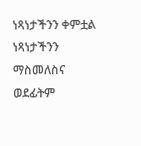ነጻነታችንን ቀምቷል ነጻነታችንን ማስመለስና ወደፊትም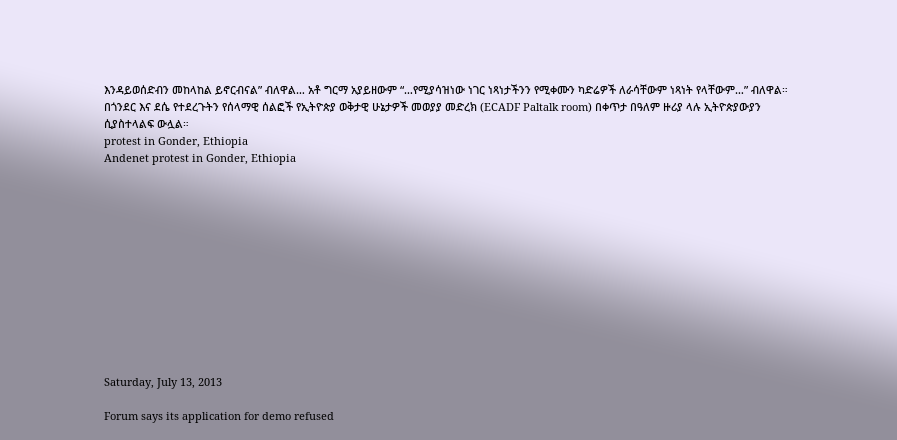እንዳይወሰድብን መከላከል ይኖርብናል” ብለዋል… አቶ ግርማ አያይዘውም “…የሚያሳዝነው ነገር ነጻነታችንን የሚቀሙን ካድሬዎች ለራሳቸውም ነጻነት የላቸውም…” ብለዋል።
በጎንደር እና ደሴ የተደረጉትን የሰላማዊ ሰልፎች የኢትዮጵያ ወቅታዊ ሁኔታዎች መወያያ መድረክ (ECADF Paltalk room) በቀጥታ በዓለም ዙሪያ ላሉ ኢትዮጵያውያን ሲያስተላልፍ ውሏል።
protest in Gonder, Ethiopia
Andenet protest in Gonder, Ethiopia












Saturday, July 13, 2013

Forum says its application for demo refused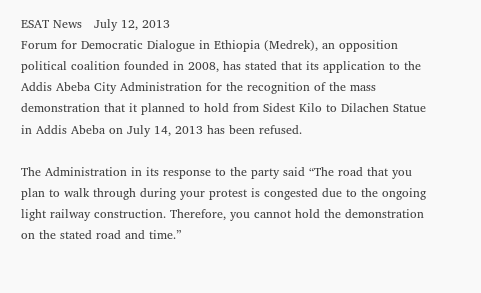ESAT News   July 12, 2013
Forum for Democratic Dialogue in Ethiopia (Medrek), an opposition political coalition founded in 2008, has stated that its application to the Addis Abeba City Administration for the recognition of the mass demonstration that it planned to hold from Sidest Kilo to Dilachen Statue in Addis Abeba on July 14, 2013 has been refused.

The Administration in its response to the party said “The road that you plan to walk through during your protest is congested due to the ongoing light railway construction. Therefore, you cannot hold the demonstration on the stated road and time.”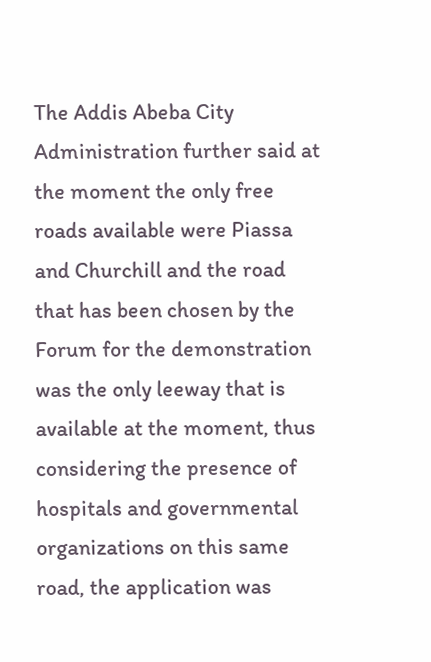The Addis Abeba City Administration further said at the moment the only free roads available were Piassa and Churchill and the road that has been chosen by the Forum for the demonstration was the only leeway that is available at the moment, thus considering the presence of hospitals and governmental organizations on this same road, the application was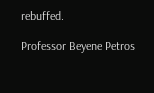rebuffed.

Professor Beyene Petros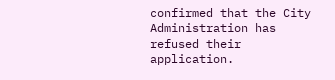confirmed that the City Administration has refused their application.